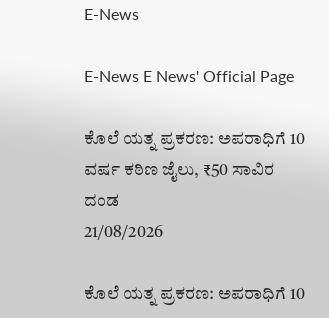E-News

E-News E News' Official Page

ಕೊಲೆ ಯತ್ನ ಪ್ರಕರಣ: ಅಪರಾಧಿಗೆ 10 ವರ್ಷ ಕಠಿಣ ಜೈಲು, ₹50 ಸಾವಿರ ದಂಡ
21/08/2026

ಕೊಲೆ ಯತ್ನ ಪ್ರಕರಣ: ಅಪರಾಧಿಗೆ 10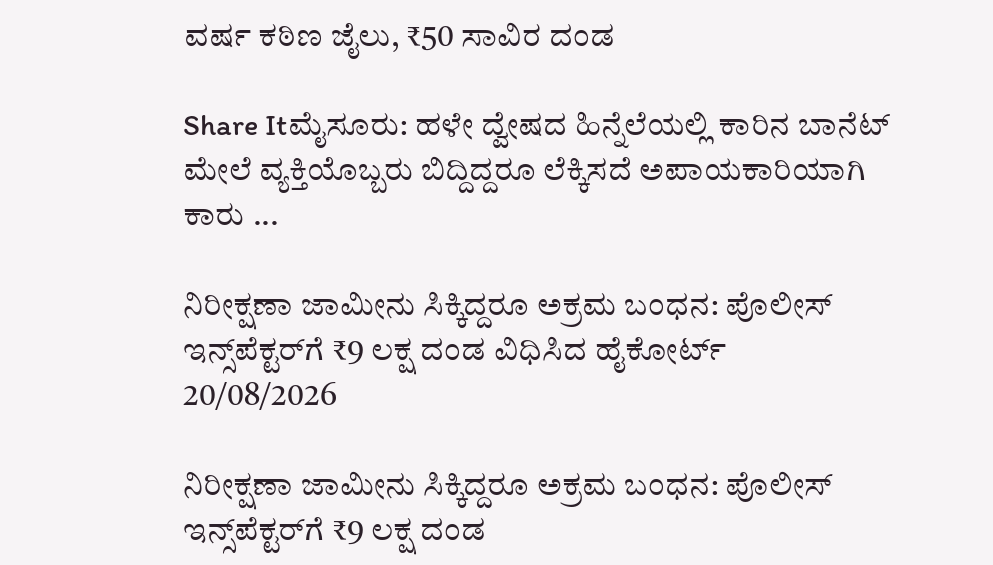ವರ್ಷ ಕಠಿಣ ಜೈಲು, ₹50 ಸಾವಿರ ದಂಡ

Share Itಮೈಸೂರು: ಹಳೇ ದ್ವೇಷದ ಹಿನ್ನೆಲೆಯಲ್ಲಿ ಕಾರಿನ ಬಾನೆಟ್ ಮೇಲೆ ವ್ಯಕ್ತಿಯೊಬ್ಬರು ಬಿದ್ದಿದ್ದರೂ ಲೆಕ್ಕಿಸದೆ ಅಪಾಯಕಾರಿಯಾಗಿ ಕಾರು ...

ನಿರೀಕ್ಷಣಾ ಜಾಮೀನು ಸಿಕ್ಕಿದ್ದರೂ ಅಕ್ರಮ ಬಂಧನ: ಪೊಲೀಸ್ ಇನ್ಸ್‌ಪೆಕ್ಟರ್‌ಗೆ ₹9 ಲಕ್ಷ ದಂಡ ವಿಧಿಸಿದ ಹೈಕೋರ್ಟ್
20/08/2026

ನಿರೀಕ್ಷಣಾ ಜಾಮೀನು ಸಿಕ್ಕಿದ್ದರೂ ಅಕ್ರಮ ಬಂಧನ: ಪೊಲೀಸ್ ಇನ್ಸ್‌ಪೆಕ್ಟರ್‌ಗೆ ₹9 ಲಕ್ಷ ದಂಡ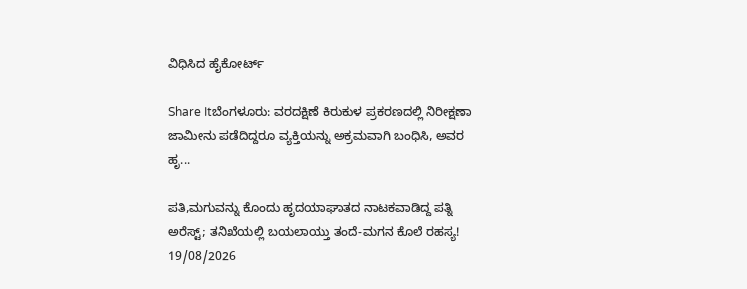ವಿಧಿಸಿದ ಹೈಕೋರ್ಟ್

Share Itಬೆಂಗಳೂರು: ವರದಕ್ಷಿಣೆ ಕಿರುಕುಳ ಪ್ರಕರಣದಲ್ಲಿ ನಿರೀಕ್ಷಣಾ ಜಾಮೀನು ಪಡೆದಿದ್ದರೂ ವ್ಯಕ್ತಿಯನ್ನು ಅಕ್ರಮವಾಗಿ ಬಂಧಿಸಿ, ಅವರ ಹೃ...

ಪತಿ,ಮಗುವನ್ನು ಕೊಂದು ಹೃದಯಾಘಾತದ ನಾಟಕವಾಡಿದ್ದ ಪತ್ನಿ ಅರೆಸ್ಟ್; ತನಿಖೆಯಲ್ಲಿ ಬಯಲಾಯ್ತು ತಂದೆ-ಮಗನ ಕೊಲೆ ರಹಸ್ಯ!
19/08/2026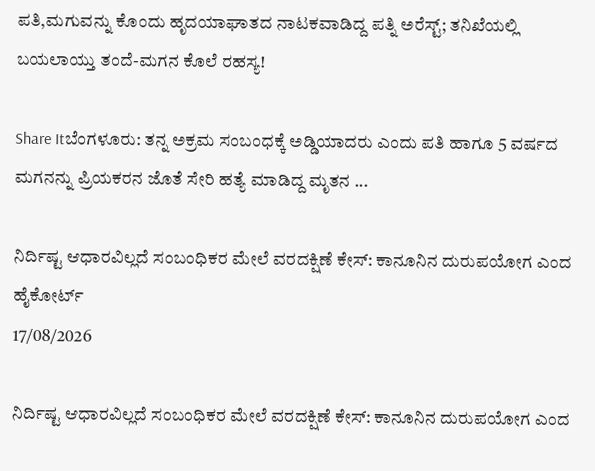ಪತಿ,ಮಗುವನ್ನು ಕೊಂದು ಹೃದಯಾಘಾತದ ನಾಟಕವಾಡಿದ್ದ ಪತ್ನಿ ಅರೆಸ್ಟ್; ತನಿಖೆಯಲ್ಲಿ ಬಯಲಾಯ್ತು ತಂದೆ-ಮಗನ ಕೊಲೆ ರಹಸ್ಯ!

Share Itಬೆಂಗಳೂರು: ತನ್ನ ಅಕ್ರಮ ಸಂಬಂಧಕ್ಕೆ ಅಡ್ಡಿಯಾದರು ಎಂದು ಪತಿ ಹಾಗೂ 5 ವರ್ಷದ ಮಗನನ್ನು ಪ್ರಿಯಕರನ ಜೊತೆ ಸೇರಿ ಹತ್ಯೆ ಮಾಡಿದ್ದ ಮೃತನ ...

ನಿರ್ದಿಷ್ಟ ಆಧಾರವಿಲ್ಲದೆ ಸಂಬಂಧಿಕರ ಮೇಲೆ ವರದಕ್ಷಿಣೆ ಕೇಸ್: ಕಾನೂನಿನ ದುರುಪಯೋಗ ಎಂದ ಹೈಕೋರ್ಟ್
17/08/2026

ನಿರ್ದಿಷ್ಟ ಆಧಾರವಿಲ್ಲದೆ ಸಂಬಂಧಿಕರ ಮೇಲೆ ವರದಕ್ಷಿಣೆ ಕೇಸ್: ಕಾನೂನಿನ ದುರುಪಯೋಗ ಎಂದ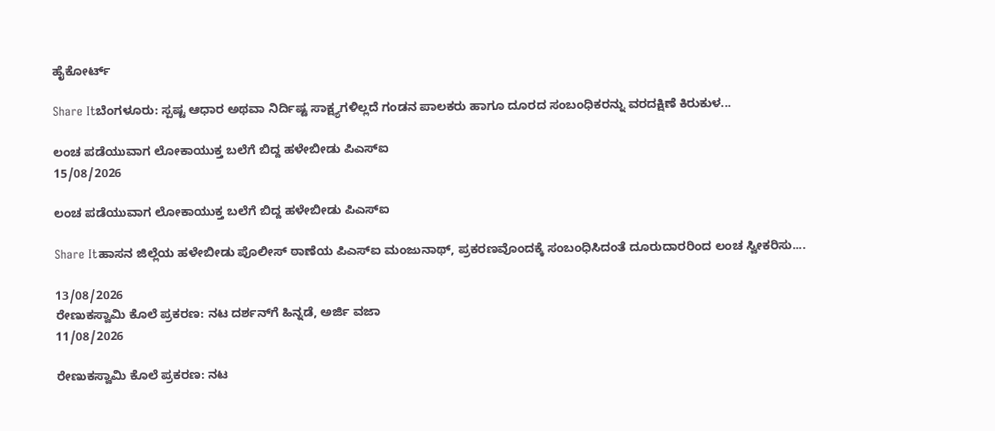ಹೈಕೋರ್ಟ್

Share Itಬೆಂಗಳೂರು: ಸ್ಪಷ್ಟ ಆಧಾರ ಅಥವಾ ನಿರ್ದಿಷ್ಟ ಸಾಕ್ಷ್ಯಗಳಿಲ್ಲದೆ ಗಂಡನ ಪಾಲಕರು ಹಾಗೂ ದೂರದ ಸಂಬಂಧಿಕರನ್ನು ವರದಕ್ಷಿಣೆ ಕಿರುಕುಳ...

ಲಂಚ ಪಡೆಯುವಾಗ ಲೋಕಾಯುಕ್ತ ಬಲೆಗೆ ಬಿದ್ದ ಹಳೇಬೀಡು ಪಿಎಸ್ಐ
15/08/2026

ಲಂಚ ಪಡೆಯುವಾಗ ಲೋಕಾಯುಕ್ತ ಬಲೆಗೆ ಬಿದ್ದ ಹಳೇಬೀಡು ಪಿಎಸ್ಐ

Share Itಹಾಸನ ಜಿಲ್ಲೆಯ ಹಳೇಬೀಡು ಪೊಲೀಸ್ ಠಾಣೆಯ ಪಿಎಸ್‌ಐ ಮಂಜುನಾಥ್, ಪ್ರಕರಣವೊಂದಕ್ಕೆ ಸಂಬಂಧಿಸಿದಂತೆ ದೂರುದಾರರಿಂದ ಲಂಚ ಸ್ವೀಕರಿಸು....

13/08/2026
ರೇಣುಕಸ್ವಾಮಿ ಕೊಲೆ ಪ್ರಕರಣ: ನಟ ದರ್ಶನ್‌ಗೆ ಹಿನ್ನಡೆ, ಅರ್ಜಿ ವಜಾ
11/08/2026

ರೇಣುಕಸ್ವಾಮಿ ಕೊಲೆ ಪ್ರಕರಣ: ನಟ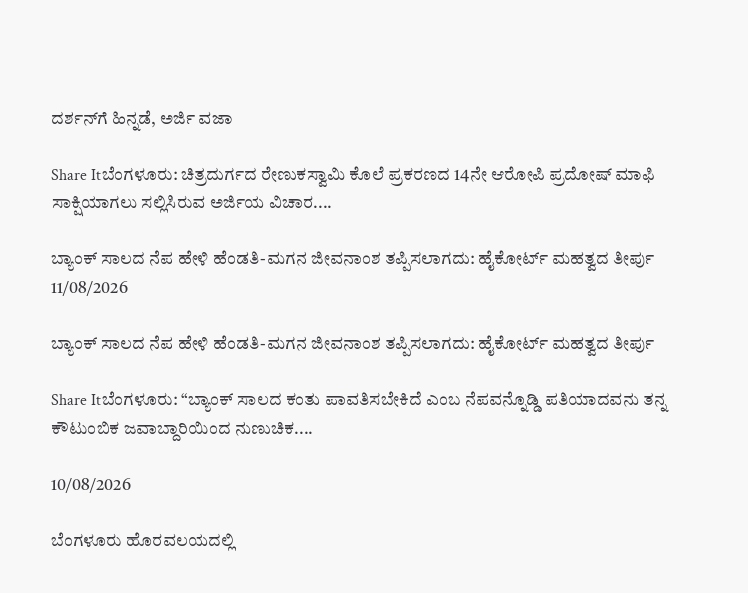ದರ್ಶನ್‌ಗೆ ಹಿನ್ನಡೆ, ಅರ್ಜಿ ವಜಾ

Share Itಬೆಂಗಳೂರು: ಚಿತ್ರದುರ್ಗದ ರೇಣುಕಸ್ವಾಮಿ ಕೊಲೆ ಪ್ರಕರಣದ 14ನೇ ಆರೋಪಿ ಪ್ರದೋಷ್ ಮಾಫಿ ಸಾಕ್ಷಿಯಾಗಲು ಸಲ್ಲಿಸಿರುವ ಅರ್ಜಿಯ ವಿಚಾರ....

ಬ್ಯಾಂಕ್ ಸಾಲದ ನೆಪ ಹೇಳಿ ಹೆಂಡತಿ-ಮಗನ ಜೀವನಾಂಶ ತಪ್ಪಿಸಲಾಗದು: ಹೈಕೋರ್ಟ್ ಮಹತ್ವದ ತೀರ್ಪು
11/08/2026

ಬ್ಯಾಂಕ್ ಸಾಲದ ನೆಪ ಹೇಳಿ ಹೆಂಡತಿ-ಮಗನ ಜೀವನಾಂಶ ತಪ್ಪಿಸಲಾಗದು: ಹೈಕೋರ್ಟ್ ಮಹತ್ವದ ತೀರ್ಪು

Share Itಬೆಂಗಳೂರು: “ಬ್ಯಾಂಕ್ ಸಾಲದ ಕಂತು ಪಾವತಿಸಬೇಕಿದೆ ಎಂಬ ನೆಪವನ್ನೊಡ್ಡಿ ಪತಿಯಾದವನು ತನ್ನ ಕೌಟುಂಬಿಕ ಜವಾಬ್ದಾರಿಯಿಂದ ನುಣುಚಿಕ....

10/08/2026

ಬೆಂಗಳೂರು ಹೊರವಲಯದಲ್ಲಿ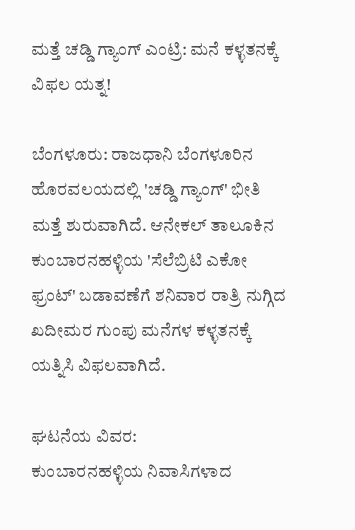ಮತ್ತೆ ಚಡ್ಡಿ ಗ್ಯಾಂಗ್ ಎಂಟ್ರಿ: ಮನೆ ಕಳ್ಳತನಕ್ಕೆ ವಿಫಲ ಯತ್ನ!

ಬೆಂಗಳೂರು: ರಾಜಧಾನಿ ಬೆಂಗಳೂರಿನ ಹೊರವಲಯದಲ್ಲಿ 'ಚಡ್ಡಿ ಗ್ಯಾಂಗ್' ಭೀತಿ ಮತ್ತೆ ಶುರುವಾಗಿದೆ. ಆನೇಕಲ್ ತಾಲೂಕಿನ ಕುಂಬಾರನಹಳ್ಳಿಯ 'ಸೆಲೆಬ್ರಿಟಿ ಎಕೋ ಫ್ರಂಟ್' ಬಡಾವಣೆಗೆ ಶನಿವಾರ ರಾತ್ರಿ ನುಗ್ಗಿದ ಖದೀಮರ ಗುಂಪು ಮನೆಗಳ ಕಳ್ಳತನಕ್ಕೆ ಯತ್ನಿಸಿ ವಿಫಲವಾಗಿದೆ.

ಘಟನೆಯ ವಿವರ:
ಕುಂಬಾರನಹಳ್ಳಿಯ ನಿವಾಸಿಗಳಾದ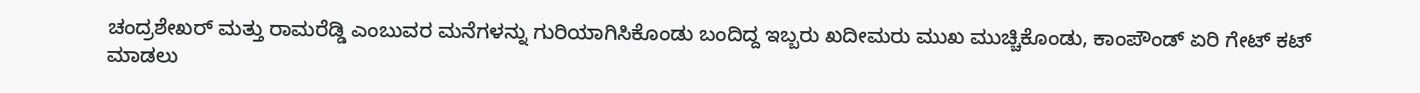ಚಂದ್ರಶೇಖರ್ ಮತ್ತು ರಾಮರೆಡ್ಡಿ ಎಂಬುವರ ಮನೆಗಳನ್ನು ಗುರಿಯಾಗಿಸಿಕೊಂಡು ಬಂದಿದ್ದ ಇಬ್ಬರು ಖದೀಮರು ಮುಖ ಮುಚ್ಚಿಕೊಂಡು, ಕಾಂಪೌಂಡ್ ಏರಿ ಗೇಟ್ ಕಟ್ ಮಾಡಲು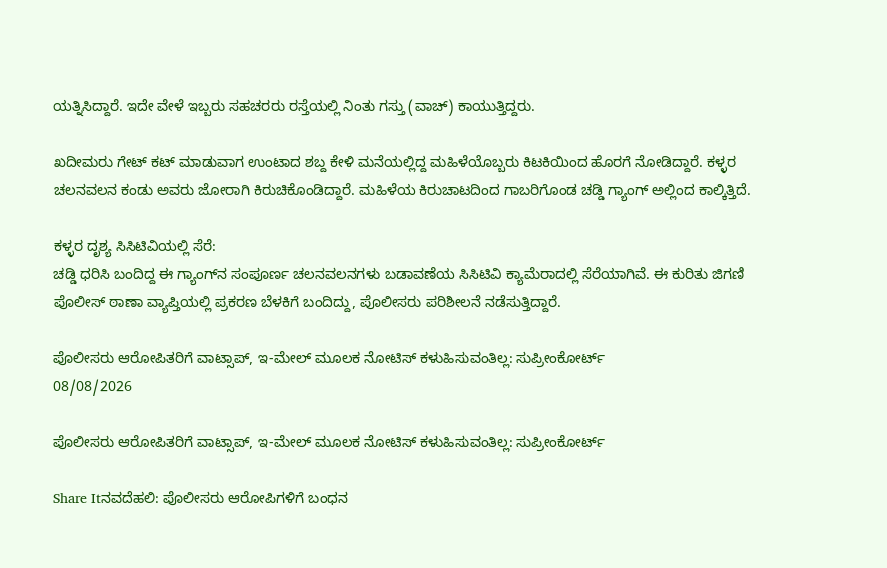ಯತ್ನಿಸಿದ್ದಾರೆ. ಇದೇ ವೇಳೆ ಇಬ್ಬರು ಸಹಚರರು ರಸ್ತೆಯಲ್ಲಿ ನಿಂತು ಗಸ್ತು (ವಾಚ್) ಕಾಯುತ್ತಿದ್ದರು.

ಖದೀಮರು ಗೇಟ್ ಕಟ್ ಮಾಡುವಾಗ ಉಂಟಾದ ಶಬ್ದ ಕೇಳಿ ಮನೆಯಲ್ಲಿದ್ದ ಮಹಿಳೆಯೊಬ್ಬರು ಕಿಟಕಿಯಿಂದ ಹೊರಗೆ ನೋಡಿದ್ದಾರೆ. ಕಳ್ಳರ ಚಲನವಲನ ಕಂಡು ಅವರು ಜೋರಾಗಿ ಕಿರುಚಿಕೊಂಡಿದ್ದಾರೆ. ಮಹಿಳೆಯ ಕಿರುಚಾಟದಿಂದ ಗಾಬರಿಗೊಂಡ ಚಡ್ಡಿ ಗ್ಯಾಂಗ್ ಅಲ್ಲಿಂದ ಕಾಲ್ಕಿತ್ತಿದೆ.

ಕಳ್ಳರ ದೃಶ್ಯ ಸಿಸಿಟಿವಿಯಲ್ಲಿ ಸೆರೆ:
ಚಡ್ಡಿ ಧರಿಸಿ ಬಂದಿದ್ದ ಈ ಗ್ಯಾಂಗ್‌ನ ಸಂಪೂರ್ಣ ಚಲನವಲನಗಳು ಬಡಾವಣೆಯ ಸಿಸಿಟಿವಿ ಕ್ಯಾಮೆರಾದಲ್ಲಿ ಸೆರೆಯಾಗಿವೆ. ಈ ಕುರಿತು ಜಿಗಣಿ ಪೊಲೀಸ್ ಠಾಣಾ ವ್ಯಾಪ್ತಿಯಲ್ಲಿ ಪ್ರಕರಣ ಬೆಳಕಿಗೆ ಬಂದಿದ್ದು, ಪೊಲೀಸರು ಪರಿಶೀಲನೆ ನಡೆಸುತ್ತಿದ್ದಾರೆ.

ಪೊಲೀಸರು ಆರೋಪಿತರಿಗೆ ವಾಟ್ಸಾಪ್, ಇ-ಮೇಲ್ ಮೂಲಕ ನೋಟಿಸ್‌ ಕಳುಹಿಸುವಂತಿಲ್ಲ: ಸುಪ್ರೀಂಕೋರ್ಟ್
08/08/2026

ಪೊಲೀಸರು ಆರೋಪಿತರಿಗೆ ವಾಟ್ಸಾಪ್, ಇ-ಮೇಲ್ ಮೂಲಕ ನೋಟಿಸ್‌ ಕಳುಹಿಸುವಂತಿಲ್ಲ: ಸುಪ್ರೀಂಕೋರ್ಟ್

Share Itನವದೆಹಲಿ: ಪೊಲೀಸರು ಆರೋಪಿಗಳಿಗೆ ಬಂಧನ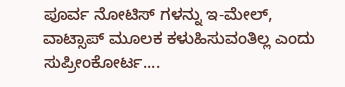ಪೂರ್ವ ನೋಟಿಸ್ ಗಳನ್ನು ಇ-ಮೇಲ್, ವಾಟ್ಸಾಪ್ ಮೂಲಕ ಕಳುಹಿಸುವಂತಿಲ್ಲ ಎಂದು ಸುಪ್ರೀಂಕೋರ್ಟ....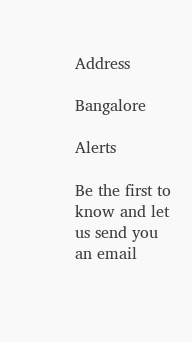Address

Bangalore

Alerts

Be the first to know and let us send you an email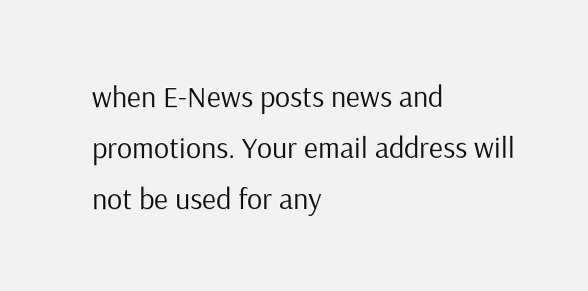when E-News posts news and promotions. Your email address will not be used for any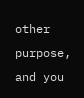other purpose, and you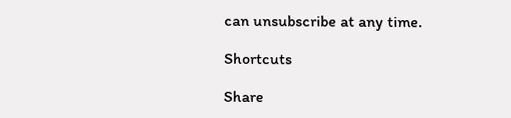can unsubscribe at any time.

Shortcuts

Share